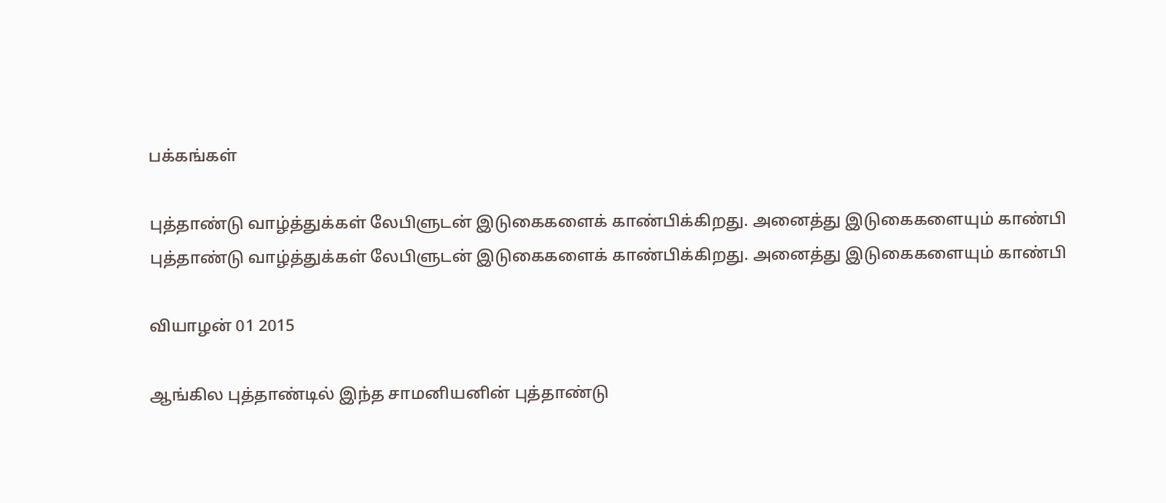பக்கங்கள்

புத்தாண்டு வாழ்த்துக்கள் லேபிளுடன் இடுகைகளைக் காண்பிக்கிறது. அனைத்து இடுகைகளையும் காண்பி
புத்தாண்டு வாழ்த்துக்கள் லேபிளுடன் இடுகைகளைக் காண்பிக்கிறது. அனைத்து இடுகைகளையும் காண்பி

வியாழன் 01 2015

ஆங்கில புத்தாண்டில் இந்த சாமனியனின் புத்தாண்டு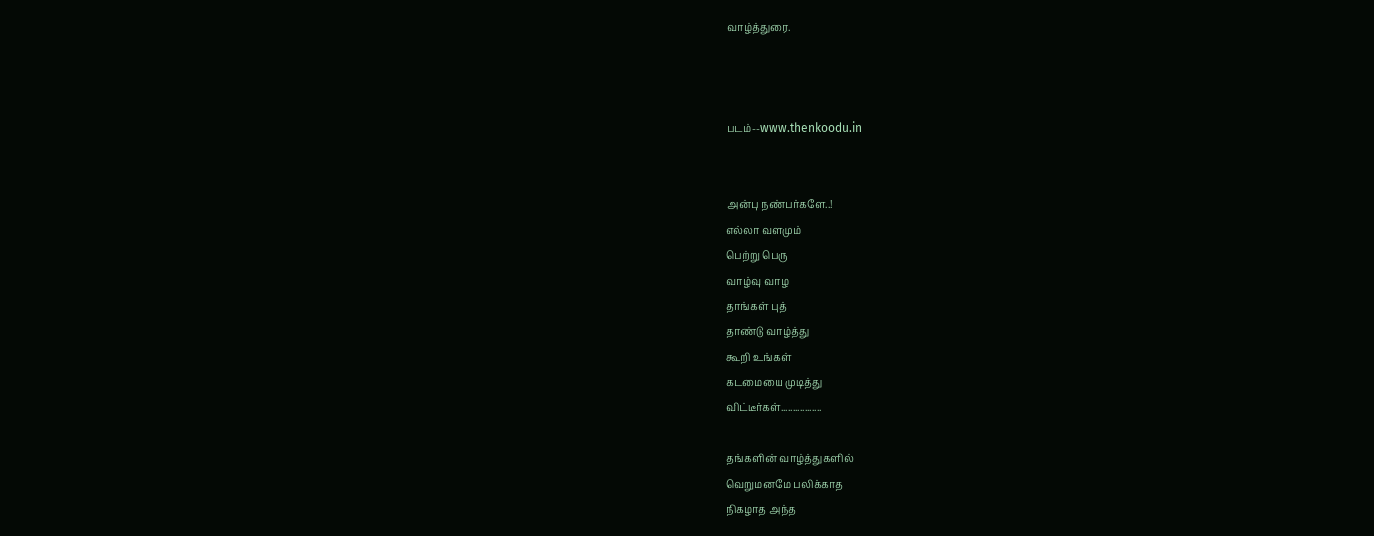வாழ்த்துரை.



படம்--www.thenkoodu.in


அன்பு நண்பர்களே..!
எல்லா வளமும்
பெற்று பெரு
வாழ்வு வாழ
தாங்கள் புத்
தாண்டு வாழ்த்து
கூறி உங்கள்
கடமையை முடித்து
விட்டீர்கள்.................

தங்களின் வாழ்த்துகளில்
வெறுமனமே பலிக்காத
நிகழாத அந்த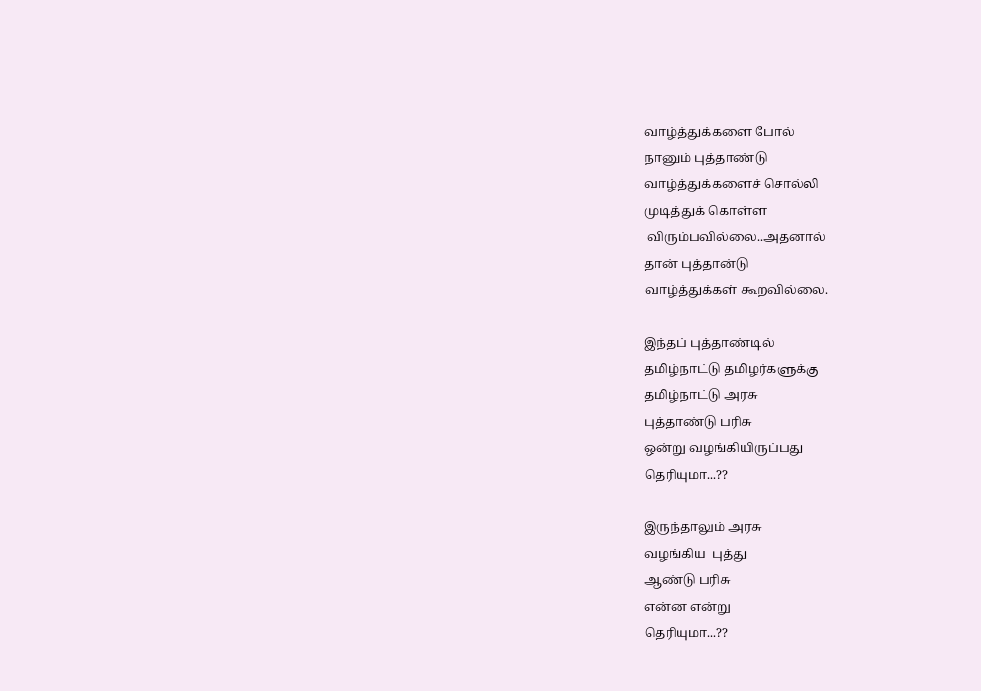வாழ்த்துக்களை போல்
நானும் புத்தாண்டு
வாழ்த்துக்களைச் சொல்லி
முடித்துக் கொள்ள
 விரும்பவில்லை..அதனால்
தான் புத்தான்டு
வாழ்த்துக்கள் கூறவில்லை.

இந்தப் புத்தாண்டில்
தமிழ்நாட்டு தமிழர்களுக்கு
தமிழ்நாட்டு அரசு
புத்தாண்டு பரிசு
ஒன்று வழங்கியிருப்பது
தெரியுமா...??

இருந்தாலும் அரசு
வழங்கிய  புத்து
ஆண்டு பரிசு
என்ன என்று
தெரியுமா...??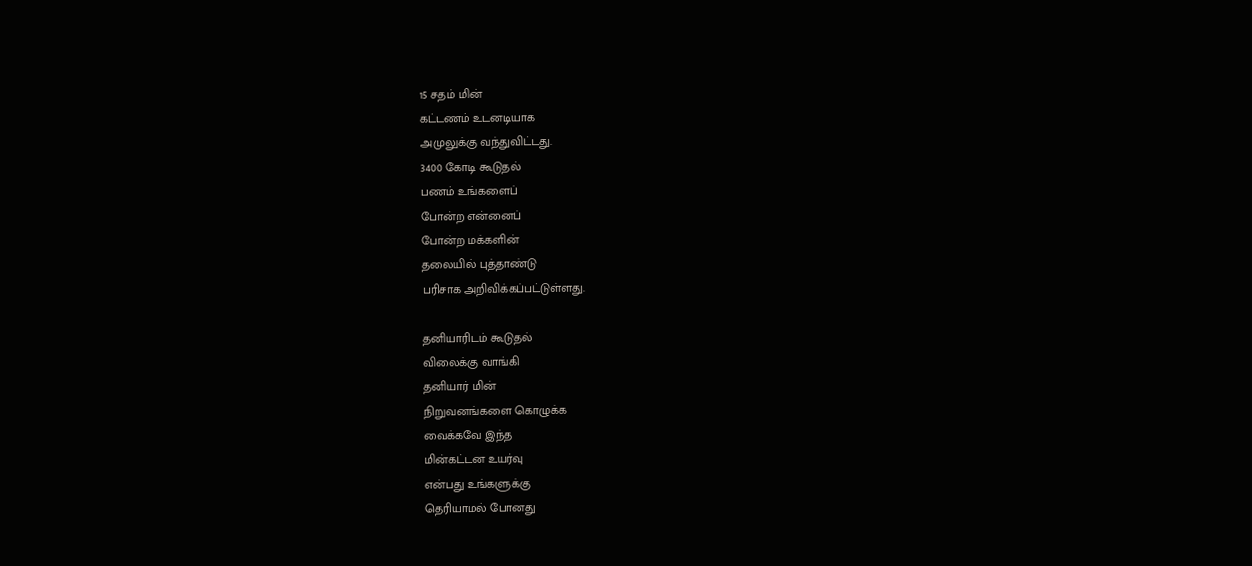15 சதம் மின்
கட்டணம் உடனடியாக
அமுலுக்கு வந்துவிட்டது.
3400 கோடி கூடுதல்
பணம் உங்களைப்
போன்ற என்னைப்
போன்ற மக்களின்
தலையில் புத்தாண்டு
பரிசாக அறிவிக்கப்பட்டுள்ளது.

தனியாரிடம் கூடுதல்
விலைக்கு வாங்கி
தனியார் மின்
நிறுவனங்களை கொழுக்க
வைக்கவே இந்த
மின்கட்டன உயர்வு
என்பது உங்களுக்கு
தெரியாமல் போனது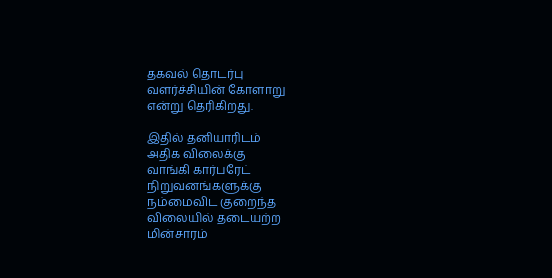தகவல் தொடர்பு
வளர்ச்சியின் கோளாறு
என்று தெரிகிறது.

இதில் தனியாரிடம்
அதிக விலைக்கு
வாங்கி கார்பரேட்
நிறுவனங்களுக்கு
நம்மைவிட குறைந்த
விலையில் தடையற்ற
மின்சாரம்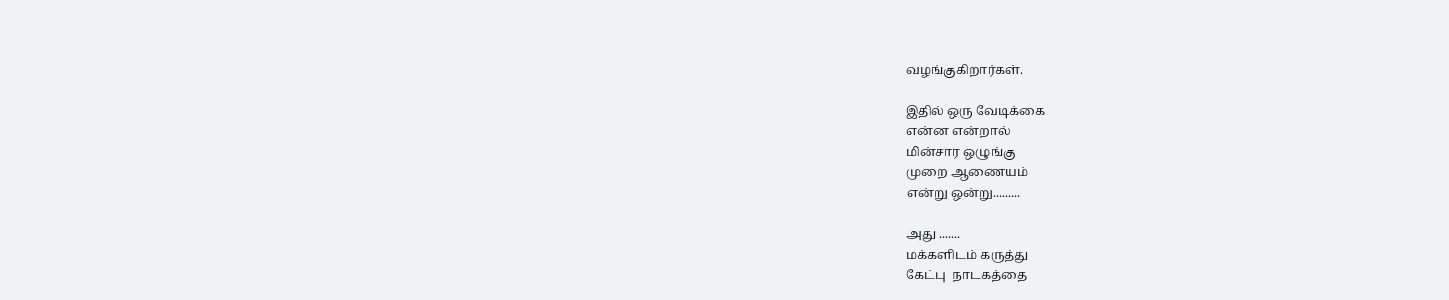வழங்குகிறார்கள்.

இதில் ஒரு வேடிக்கை
என்ன என்றால்
மின்சார ஒழுங்கு
முறை ஆணையம்
என்று ஒன்று.........

அது .......
மக்களிடம் கருத்து
கேட்பு  நாடகத்தை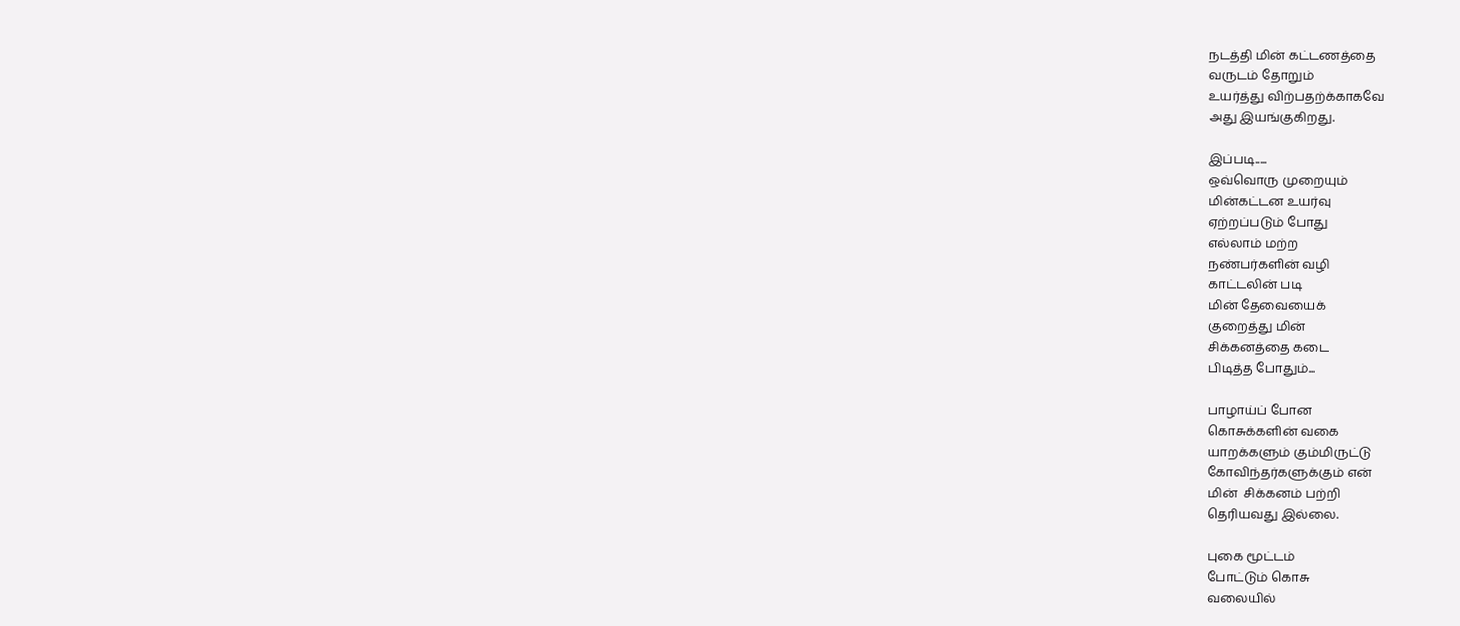நடத்தி மின் கட்டணத்தை
வருடம் தோறும்
உயர்த்து விற்பதற்க்காகவே
அது இயங்குகிறது.

இப்படி.....
ஒவ்வொரு முறையும்
மின்கட்டன உயர்வு
ஏற்றப்படும் போது
எல்லாம் மற்ற
நண்பர்களின் வழி
காட்டலின் படி
மின் தேவையைக்
குறைத்து மின்
சிக்கனத்தை கடை
பிடித்த போதும்...

பாழாய்ப் போன
கொசுக்களின் வகை
யாறக்களும் கும்மிருட்டு
கோவிந்தர்களுக்கும் என்
மின்  சிக்கனம் பற்றி
தெரியவது இல்லை.

புகை மூட்டம்
போட்டும் கொசு
வலையில்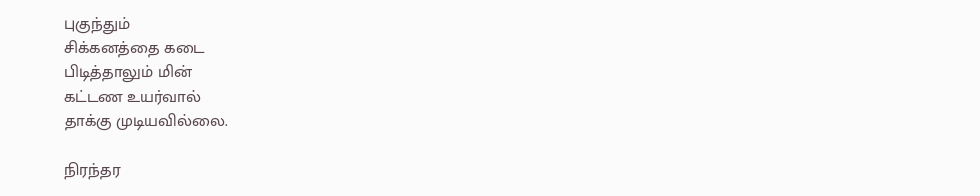புகுந்தும்
சிக்கனத்தை கடை
பிடித்தாலும் மின்
கட்டண உயர்வால்
தாக்கு முடியவில்லை.

நிரந்தர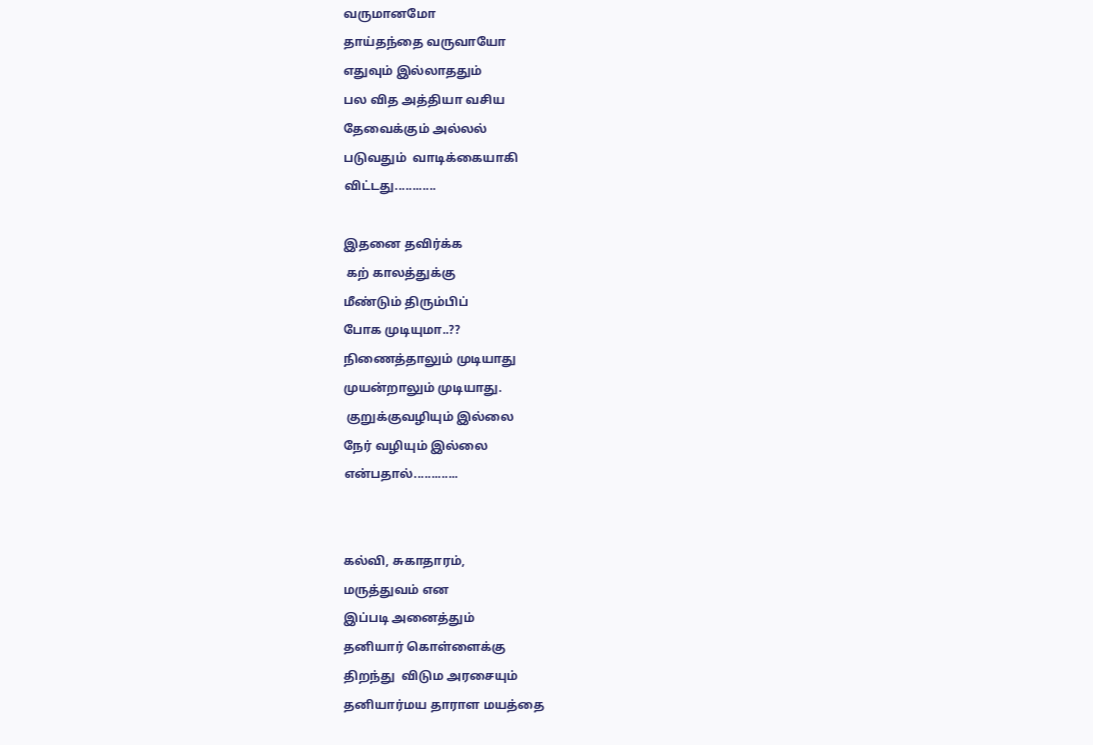வருமானமோ
தாய்தந்தை வருவாயோ
எதுவும் இல்லாததும்
பல வித அத்தியா வசிய
தேவைக்கும் அல்லல்
படுவதும்  வாடிக்கையாகி
விட்டது............

இதனை தவிர்க்க
 கற் காலத்துக்கு
மீண்டும் திரும்பிப்
போக முடியுமா..??
நிணைத்தாலும் முடியாது
முயன்றாலும் முடியாது.
 குறுக்குவழியும் இல்லை
நேர் வழியும் இல்லை
என்பதால்.............


கல்வி, சுகாதாரம்,
மருத்துவம் என
இப்படி அனைத்தும்
தனியார் கொள்ளைக்கு
திறந்து  விடும அரசையும்
தனியார்மய தாராள மயத்தை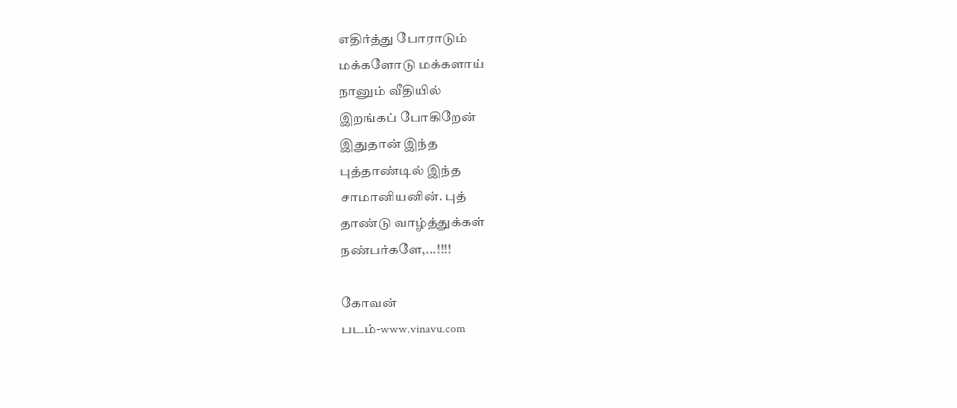எதிர்த்து போராடும்
மக்களோடு மக்களாய்
நானும் வீதியில்
இறங்கப் போகிறேன்
இதுதான் இந்த
புத்தாண்டில் இந்த
சாமானியனின். புத்
தாண்டு வாழ்த்துக்கள்
நண்பர்களே,...!!!!

கோவன்
படம்-www.vinavu.com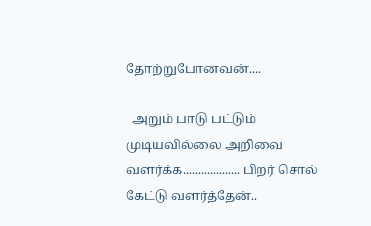தோற்றுபோனவன்....

  அறும் பாடு பட்டும் முடியவில்லை அறிவை வளர்க்க................... பிறர் சொல்  கேட்டு வளர்த்தேன்..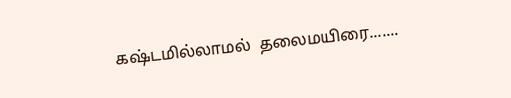கஷ்டமில்லாமல்  தலைமயிரை.......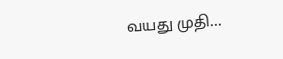வயது முதி...